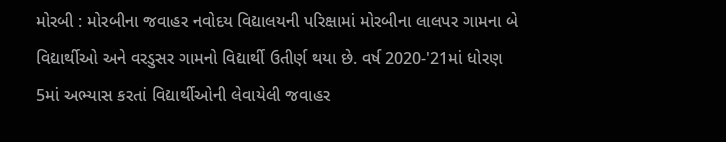મોરબી : મોરબીના જવાહર નવોદય વિદ્યાલયની પરિક્ષામાં મોરબીના લાલપર ગામના બે વિદ્યાર્થીઓ અને વરડુસર ગામનો વિદ્યાર્થી ઉતીર્ણ થયા છે. વર્ષ 2020-'21માં ધોરણ 5માં અભ્યાસ કરતાં વિદ્યાર્થીઓની લેવાયેલી જવાહર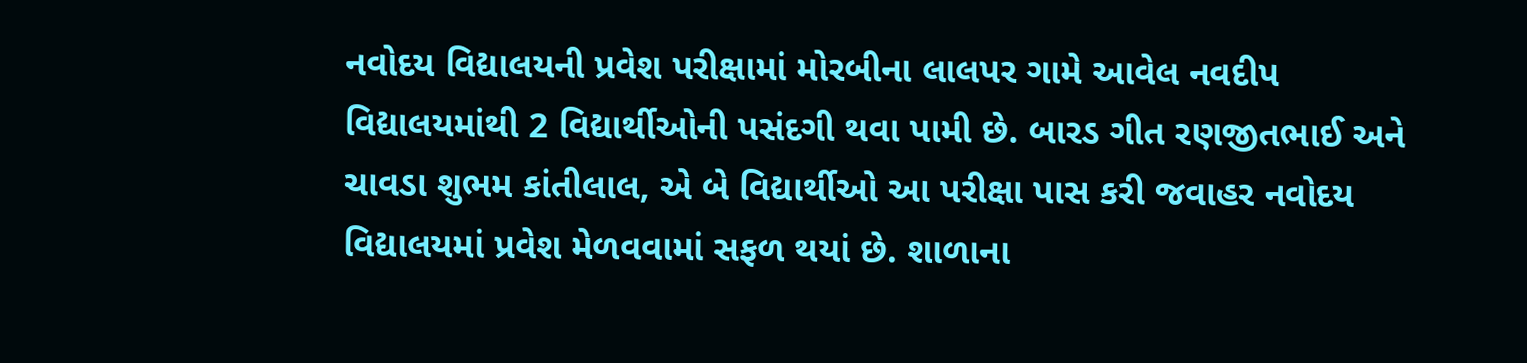નવોદય વિદ્યાલયની પ્રવેશ પરીક્ષામાં મોરબીના લાલપર ગામે આવેલ નવદીપ વિદ્યાલયમાંથી 2 વિદ્યાર્થીઓની પસંદગી થવા પામી છે. બારડ ગીત રણજીતભાઈ અને ચાવડા શુભમ કાંતીલાલ, એ બે વિદ્યાર્થીઓ આ પરીક્ષા પાસ કરી જવાહર નવોદય વિદ્યાલયમાં પ્રવેશ મેળવવામાં સફળ થયાં છે. શાળાના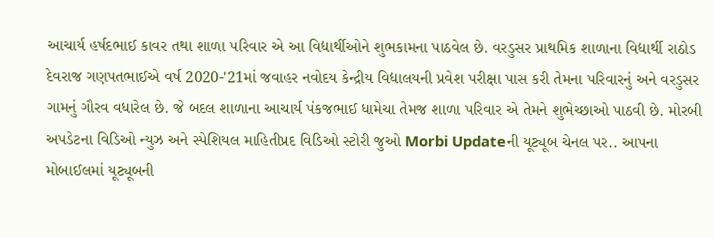આચાર્ય હર્ષદભાઈ કાવર તથા શાળા ૫રિવાર એ આ વિદ્યાર્થીઓને શુભકામના પાઠવેલ છે. વરડુસર પ્રાથમિક શાળાના વિદ્યાર્થી રાઠોડ દેવરાજ ગણપતભાઈએ વર્ષ 2020-'21માં જવાહર નવોદય કેન્દ્રીય વિદ્યાલયની પ્રવેશ પરીક્ષા પાસ કરી તેમના પરિવારનું અને વરડુસર ગામનું ગૌરવ વધારેલ છે. જે બદલ શાળાના આચાર્ય પંકજભાઈ ધામેચા તેમજ શાળા પરિવાર એ તેમને શુભેચ્છાઓ પાઠવી છે. મોરબી અપડેટના વિડિઓ ન્યુઝ અને સ્પેશિયલ માહિતીપ્રદ વિડિઓ સ્ટોરી જુઓ Morbi Updateની યૂટ્યૂબ ચેનલ પર.. આપના મોબાઈલમાં યૂટ્યૂબની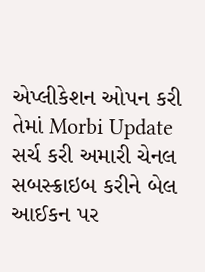એપ્લીકેશન ઓપન કરી તેમાં Morbi Update સર્ચ કરી અમારી ચેનલ સબસ્ક્રાઇબ કરીને બેલ આઈકન પર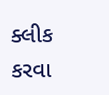ક્લીક કરવા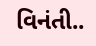વિનંતી..